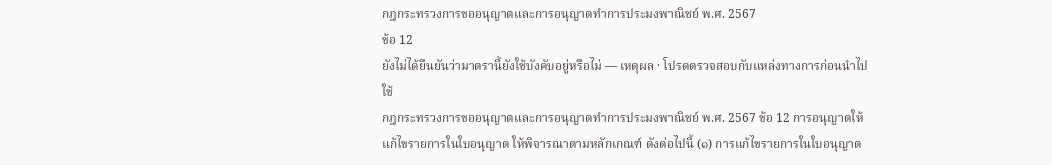กฎกระทรวงการขออนุญาตและการอนุญาตทำการประมงพาณิชย์ พ.ศ. 2567
ข้อ 12
ยังไม่ได้ยืนยันว่ามาตรานี้ยังใช้บังคับอยู่หรือไม่ — เหตุผล · โปรดตรวจสอบกับแหล่งทางการก่อนนำไปใช้
กฎกระทรวงการขออนุญาตและการอนุญาตทำการประมงพาณิชย์ พ.ศ. 2567 ข้อ 12 การอนุญาตให้แก้ไขรายการในใบอนุญาต ให้พิจารณาตามหลักเกณฑ์ ดังต่อไปนี้ (๑) การแก้ไขรายการในใบอนุญาต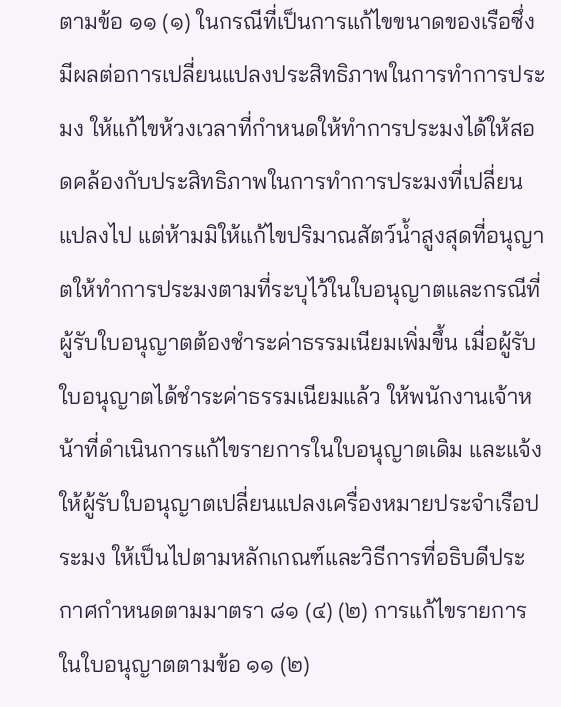ตามข้อ ๑๑ (๑) ในกรณีที่เป็นการแก้ไขขนาดของเรือซึ่งมีผลต่อการเปลี่ยนแปลงประสิทธิภาพในการทำการประมง ให้แก้ไขห้วงเวลาที่กำหนดให้ทำการประมงได้ให้สอดคล้องกับประสิทธิภาพในการทำการประมงที่เปลี่ยนแปลงไป แต่ห้ามมิให้แก้ไขปริมาณสัตว์น้ำสูงสุดที่อนุญาตให้ทำการประมงตามที่ระบุไว้ในใบอนุญาตและกรณีที่ผู้รับใบอนุญาตต้องชำระค่าธรรมเนียมเพิ่มขึ้น เมื่อผู้รับใบอนุญาตได้ชำระค่าธรรมเนียมแล้ว ให้พนักงานเจ้าหน้าที่ดำเนินการแก้ไขรายการในใบอนุญาตเดิม และแจ้งให้ผู้รับใบอนุญาตเปลี่ยนแปลงเครื่องหมายประจำเรือประมง ให้เป็นไปตามหลักเกณฑ์และวิธีการที่อธิบดีประกาศกำหนดตามมาตรา ๘๑ (๔) (๒) การแก้ไขรายการในใบอนุญาตตามข้อ ๑๑ (๒)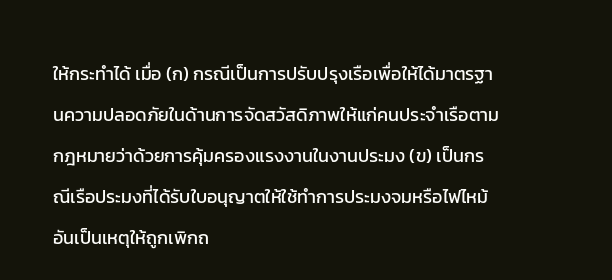ให้กระทำได้ เมื่อ (ก) กรณีเป็นการปรับปรุงเรือเพื่อให้ได้มาตรฐานความปลอดภัยในด้านการจัดสวัสดิภาพให้แก่คนประจำเรือตามกฎหมายว่าด้วยการคุ้มครองแรงงานในงานประมง (ข) เป็นกรณีเรือประมงที่ได้รับใบอนุญาตให้ใช้ทำการประมงจมหรือไฟไหม้อันเป็นเหตุให้ถูกเพิกถ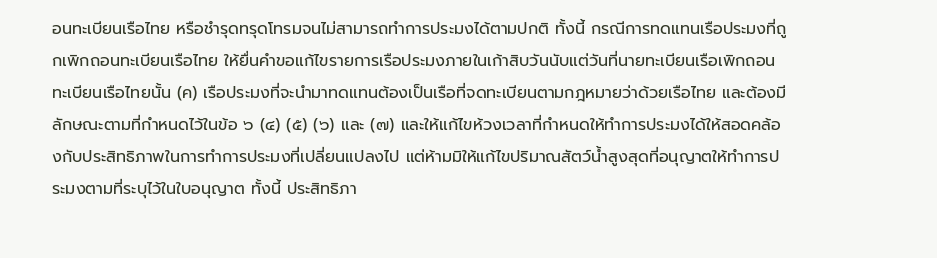อนทะเบียนเรือไทย หรือชำรุดทรุดโทรมจนไม่สามารถทำการประมงได้ตามปกติ ทั้งนี้ กรณีการทดแทนเรือประมงที่ถูกเพิกถอนทะเบียนเรือไทย ให้ยื่นคำขอแก้ไขรายการเรือประมงภายในเก้าสิบวันนับแต่วันที่นายทะเบียนเรือเพิกถอนทะเบียนเรือไทยนั้น (ค) เรือประมงที่จะนำมาทดแทนต้องเป็นเรือที่จดทะเบียนตามกฎหมายว่าด้วยเรือไทย และต้องมีลักษณะตามที่กำหนดไว้ในข้อ ๖ (๔) (๕) (๖) และ (๗) และให้แก้ไขห้วงเวลาที่กำหนดให้ทำการประมงได้ให้สอดคล้องกับประสิทธิภาพในการทำการประมงที่เปลี่ยนแปลงไป แต่ห้ามมิให้แก้ไขปริมาณสัตว์น้ำสูงสุดที่อนุญาตให้ทำการประมงตามที่ระบุไว้ในใบอนุญาต ทั้งนี้ ประสิทธิภา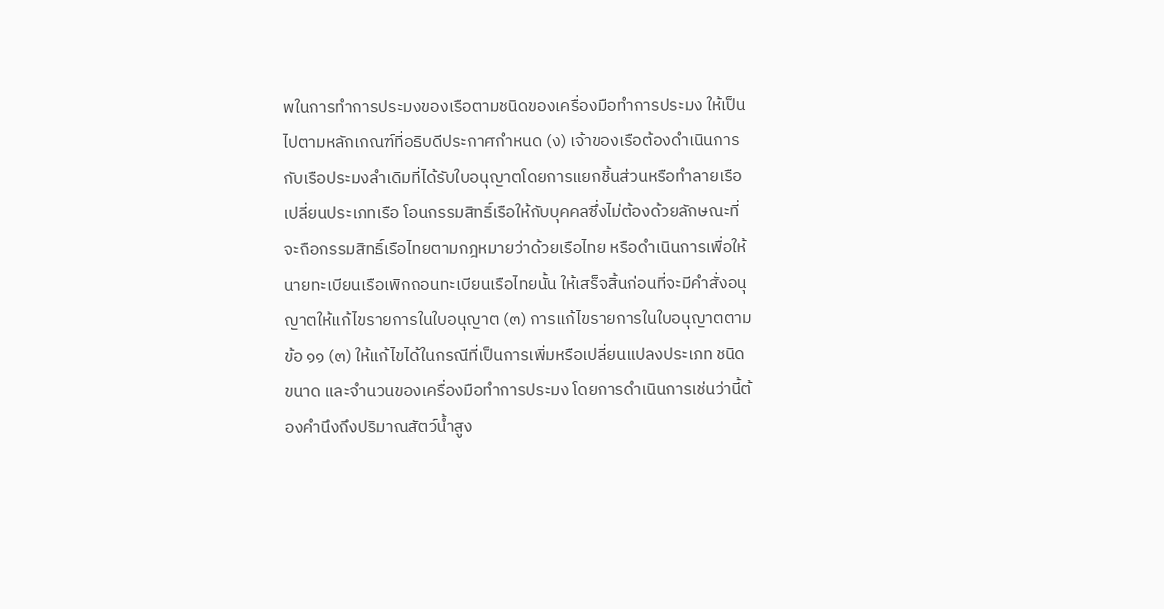พในการทำการประมงของเรือตามชนิดของเครื่องมือทำการประมง ให้เป็นไปตามหลักเกณฑ์ที่อธิบดีประกาศกำหนด (ง) เจ้าของเรือต้องดำเนินการกับเรือประมงลำเดิมที่ได้รับใบอนุญาตโดยการแยกชิ้นส่วนหรือทำลายเรือ เปลี่ยนประเภทเรือ โอนกรรมสิทธิ์เรือให้กับบุคคลซึ่งไม่ต้องด้วยลักษณะที่จะถือกรรมสิทธิ์เรือไทยตามกฎหมายว่าด้วยเรือไทย หรือดำเนินการเพื่อให้นายทะเบียนเรือเพิกถอนทะเบียนเรือไทยนั้น ให้เสร็จสิ้นก่อนที่จะมีคำสั่งอนุญาตให้แก้ไขรายการในใบอนุญาต (๓) การแก้ไขรายการในใบอนุญาตตามข้อ ๑๑ (๓) ให้แก้ไขได้ในกรณีที่เป็นการเพิ่มหรือเปลี่ยนแปลงประเภท ชนิด ขนาด และจำนวนของเครื่องมือทำการประมง โดยการดำเนินการเช่นว่านี้ต้องคำนึงถึงปริมาณสัตว์น้ำสูง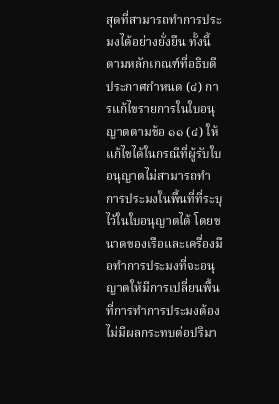สุดที่สามารถทำการประมงได้อย่างยั่งยืน ทั้งนี้ ตามหลักเกณฑ์ที่อธิบดีประกาศกำหนด (๔) การแก้ไขรายการในใบอนุญาตตามข้อ ๑๑ (๔) ให้แก้ไขได้ในกรณีที่ผู้รับใบอนุญาตไม่สามารถทำการประมงในพื้นที่ที่ระบุไว้ในใบอนุญาตได้ โดยขนาดของเรือและเครื่องมือทำการประมงที่จะอนุญาตให้มีการเปลี่ยนพื้นที่การทำการประมงต้องไม่มีผลกระทบต่อปริมา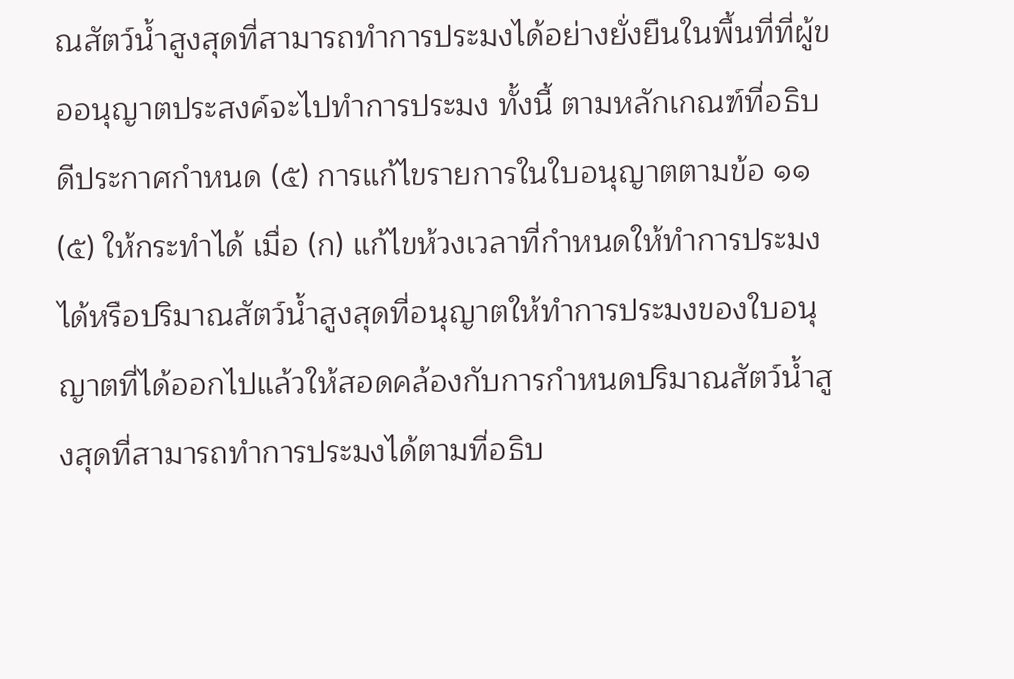ณสัตว์น้ำสูงสุดที่สามารถทำการประมงได้อย่างยั่งยืนในพื้นที่ที่ผู้ขออนุญาตประสงค์จะไปทำการประมง ทั้งนี้ ตามหลักเกณฑ์ที่อธิบดีประกาศกำหนด (๕) การแก้ไขรายการในใบอนุญาตตามข้อ ๑๑ (๕) ให้กระทำได้ เมื่อ (ก) แก้ไขห้วงเวลาที่กำหนดให้ทำการประมงได้หรือปริมาณสัตว์น้ำสูงสุดที่อนุญาตให้ทำการประมงของใบอนุญาตที่ได้ออกไปแล้วให้สอดคล้องกับการกำหนดปริมาณสัตว์น้ำสูงสุดที่สามารถทำการประมงได้ตามที่อธิบ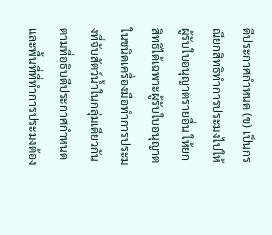ดีประกาศกำหนด (ข) เป็นกรณียกสิทธิทำการประมงไปให้ผู้รับใบอนุญาตรายอื่น ให้ยกสิทธิได้เฉพาะผู้รับใบอนุญาตในชนิดเครื่องมือทำการประมงที่จับสัตว์น้ำในกลุ่มเดียวกันตามที่อธิบดีประกาศกำหนดและพื้นที่ที่ทำการประมงต้อง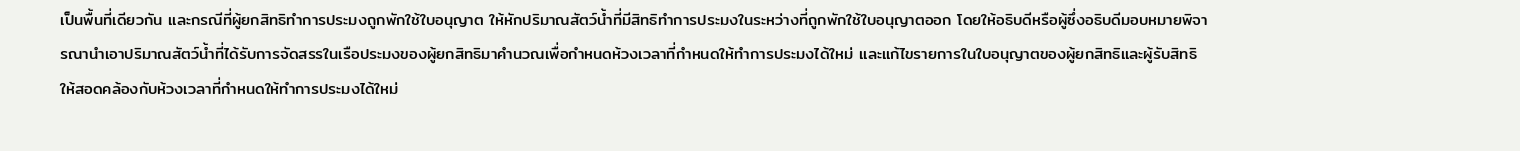เป็นพื้นที่เดียวกัน และกรณีที่ผู้ยกสิทธิทำการประมงถูกพักใช้ใบอนุญาต ให้หักปริมาณสัตว์น้ำที่มีสิทธิทำการประมงในระหว่างที่ถูกพักใช้ใบอนุญาตออก โดยให้อธิบดีหรือผู้ซึ่งอธิบดีมอบหมายพิจารณานำเอาปริมาณสัตว์น้ำที่ได้รับการจัดสรรในเรือประมงของผู้ยกสิทธิมาคำนวณเพื่อกำหนดห้วงเวลาที่กำหนดให้ทำการประมงได้ใหม่ และแก้ไขรายการในใบอนุญาตของผู้ยกสิทธิและผู้รับสิทธิให้สอดคล้องกับห้วงเวลาที่กำหนดให้ทำการประมงได้ใหม่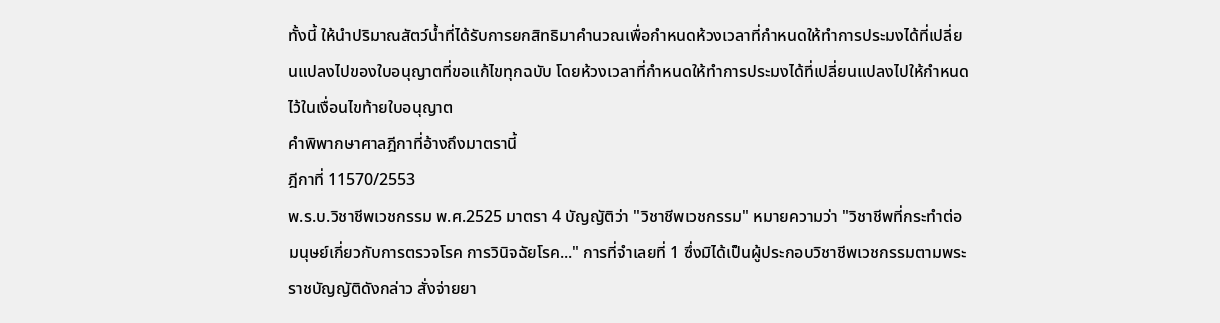ทั้งนี้ ให้นำปริมาณสัตว์น้ำที่ได้รับการยกสิทธิมาคำนวณเพื่อกำหนดห้วงเวลาที่กำหนดให้ทำการประมงได้ที่เปลี่ยนแปลงไปของใบอนุญาตที่ขอแก้ไขทุกฉบับ โดยห้วงเวลาที่กำหนดให้ทำการประมงได้ที่เปลี่ยนแปลงไปให้กำหนดไว้ในเงื่อนไขท้ายใบอนุญาต
คำพิพากษาศาลฎีกาที่อ้างถึงมาตรานี้
ฎีกาที่ 11570/2553
พ.ร.บ.วิชาชีพเวชกรรม พ.ศ.2525 มาตรา 4 บัญญัติว่า "วิชาชีพเวชกรรม" หมายความว่า "วิชาชีพที่กระทำต่อมนุษย์เกี่ยวกับการตรวจโรค การวินิจฉัยโรค..." การที่จำเลยที่ 1 ซึ่งมิได้เป็นผู้ประกอบวิชาชีพเวชกรรมตามพระราชบัญญัติดังกล่าว สั่งจ่ายยา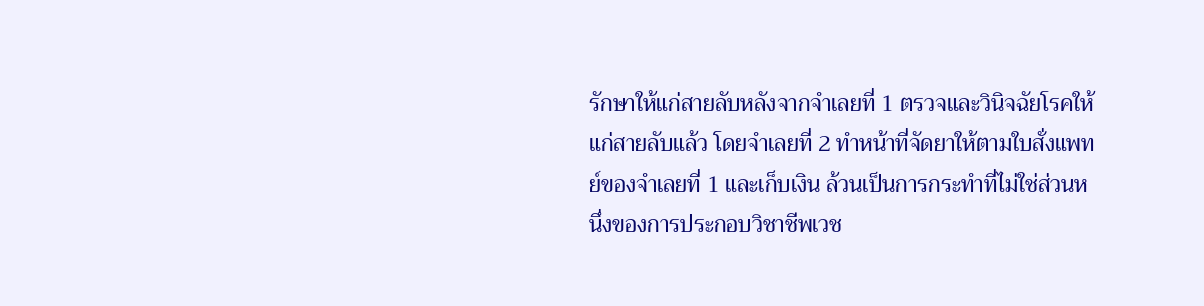รักษาให้แก่สายลับหลังจากจำเลยที่ 1 ตรวจและวินิจฉัยโรคให้แก่สายลับแล้ว โดยจำเลยที่ 2 ทำหน้าที่จัดยาให้ตามใบสั่งแพทย์ของจำเลยที่ 1 และเก็บเงิน ล้วนเป็นการกระทำที่ไม่ใช่ส่วนหนึ่งของการประกอบวิชาชีพเวช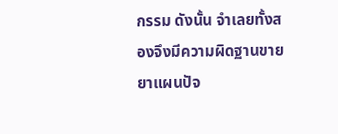กรรม ดังนั้น จำเลยทั้งสองจึงมีความผิดฐานขายยาแผนปัจ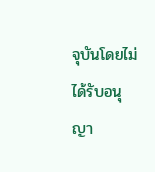จุบันโดยไม่ได้รับอนุญา